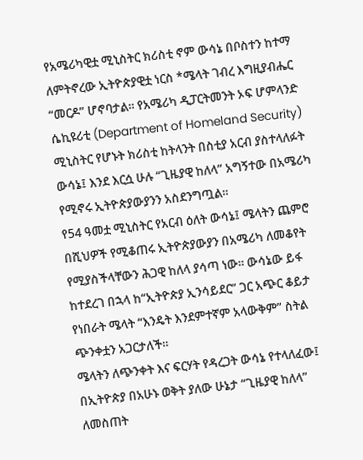የአሜሪካዊቷ ሚኒስትር ክሪስቲ ኖም ውሳኔ በቦስተን ከተማ ለምትኖረው ኢትዮጵያዊቷ ነርስ *ሜላት ገብረ እግዚያብሔር “መርዶ” ሆኖባታል። የአሜሪካ ዲፓርትመንት ኦፍ ሆምላንድ ሴኪዩሪቲ (Department of Homeland Security) ሚኒስትር የሆኑት ክሪስቲ ከትላንት በስቲያ አርብ ያስተላለፉት ውሳኔ፤ እንደ እርሷ ሁሉ “ጊዜያዊ ከለላ” አግኝተው በአሜሪካ የሚኖሩ ኢትዮጵያውያንን አስደንግጧል።
የ54 ዓመቷ ሚኒስትር የአርብ ዕለት ውሳኔ፤ ሜላትን ጨምሮ በሺህዎች የሚቆጠሩ ኢትዮጵያውያን በአሜሪካ ለመቆየት የሚያስችላቸውን ሕጋዊ ከለላ ያሳጣ ነው። ውሳኔው ይፋ ከተደረገ በኋላ ከ“ኢትዮጵያ ኢንሳይደር” ጋር አጭር ቆይታ የነበራት ሜላት “እንዴት እንደምተኛም አላውቅም” ስትል ጭንቀቷን አጋርታለች።
ሜላትን ለጭንቀት እና ፍርሃት የዳረጋት ውሳኔ የተላለፈው፤ በኢትዮጵያ በአሁኑ ወቅት ያለው ሁኔታ “ጊዜያዊ ከለላ” ለመስጠት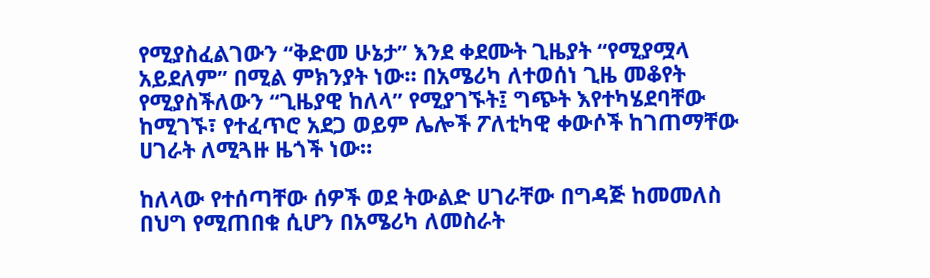የሚያስፈልገውን “ቅድመ ሁኔታ” እንደ ቀደሙት ጊዜያት “የሚያሟላ አይደለም” በሚል ምክንያት ነው። በአሜሪካ ለተወሰነ ጊዜ መቆየት የሚያስችለውን “ጊዜያዊ ከለላ” የሚያገኙት፤ ግጭት እየተካሄደባቸው ከሚገኙ፣ የተፈጥሮ አደጋ ወይም ሌሎች ፖለቲካዊ ቀውሶች ከገጠማቸው ሀገራት ለሚጓዙ ዜጎች ነው።

ከለላው የተሰጣቸው ሰዎች ወደ ትውልድ ሀገራቸው በግዳጅ ከመመለስ በህግ የሚጠበቁ ሲሆን በአሜሪካ ለመስራት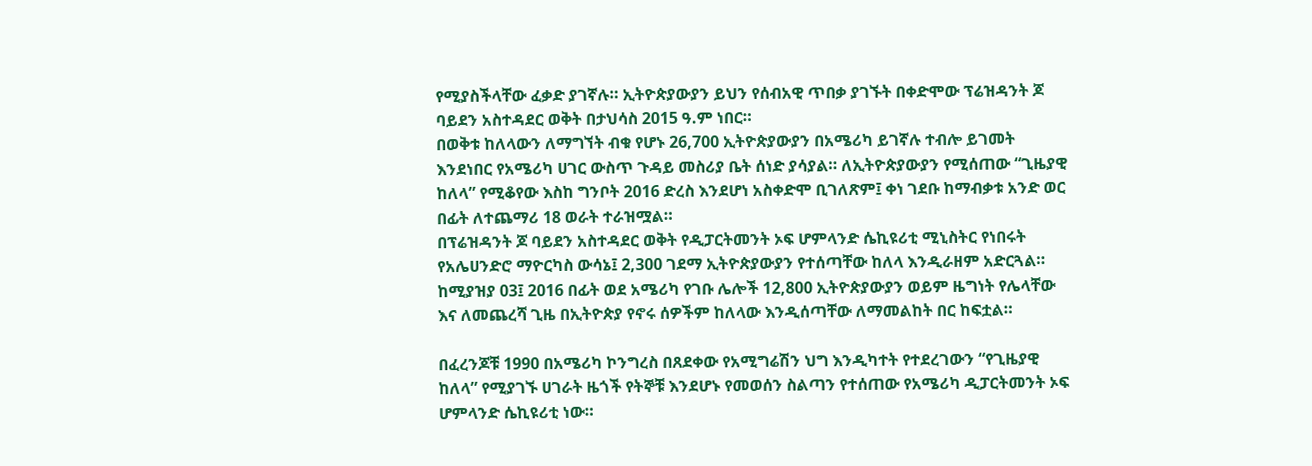የሚያስችላቸው ፈቃድ ያገኛሉ። ኢትዮጵያውያን ይህን የሰብአዊ ጥበቃ ያገኙት በቀድሞው ፕሬዝዳንት ጆ ባይደን አስተዳደር ወቅት በታህሳስ 2015 ዓ.ም ነበር።
በወቅቱ ከለላውን ለማግኘት ብቁ የሆኑ 26,700 ኢትዮጵያውያን በአሜሪካ ይገኛሉ ተብሎ ይገመት እንደነበር የአሜሪካ ሀገር ውስጥ ጉዳይ መስሪያ ቤት ሰነድ ያሳያል። ለኢትዮጵያውያን የሚሰጠው “ጊዜያዊ ከለላ” የሚቆየው እስከ ግንቦት 2016 ድረስ እንደሆነ አስቀድሞ ቢገለጽም፤ ቀነ ገደቡ ከማብቃቱ አንድ ወር በፊት ለተጨማሪ 18 ወራት ተራዝሟል።
በፕሬዝዳንት ጆ ባይደን አስተዳደር ወቅት የዲፓርትመንት ኦፍ ሆምላንድ ሴኪዩሪቲ ሚኒስትር የነበሩት የአሌሀንድሮ ማዮርካስ ውሳኔ፤ 2,300 ገደማ ኢትዮጵያውያን የተሰጣቸው ከለላ እንዲራዘም አድርጓል። ከሚያዝያ 03፤ 2016 በፊት ወደ አሜሪካ የገቡ ሌሎች 12,800 ኢትዮጵያውያን ወይም ዜግነት የሌላቸው እና ለመጨረሻ ጊዜ በኢትዮጵያ የኖሩ ሰዎችም ከለላው እንዲሰጣቸው ለማመልከት በር ከፍቷል።

በፈረንጆቹ 1990 በአሜሪካ ኮንግረስ በጸደቀው የአሚግሬሽን ህግ እንዲካተት የተደረገውን “የጊዜያዊ ከለላ” የሚያገኙ ሀገራት ዜጎች የትኞቹ እንደሆኑ የመወሰን ስልጣን የተሰጠው የአሜሪካ ዲፓርትመንት ኦፍ ሆምላንድ ሴኪዩሪቲ ነው።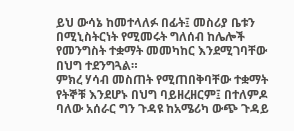ይህ ውሳኔ ከመተላለፉ በፊት፤ መስሪያ ቤቱን በሚኒስትርነት የሚመሩት ግለሰብ ከሌሎች የመንግስት ተቋማት መመካከር እንደሚገባቸው በህግ ተደንግጓል።
ምክረ ሃሳብ መስጠት የሚጠበቅባቸው ተቋማት የትኞቹ እንደሆኑ በህግ ባይዘረዘርም፤ በተለምዶ ባለው አሰራር ግን ጉዳዩ ከአሜሪካ ውጭ ጉዳይ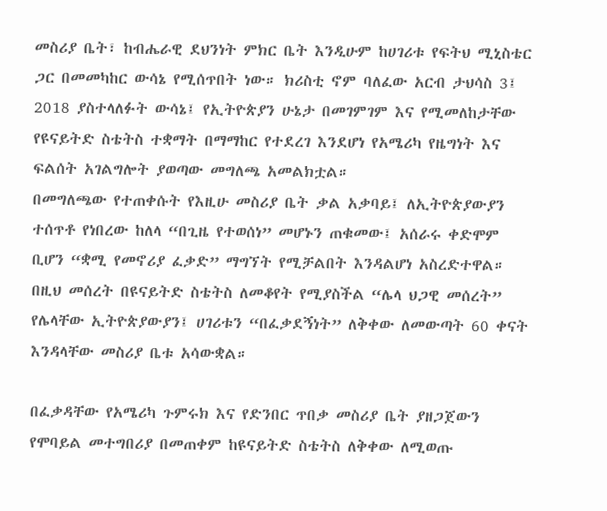መስሪያ ቤት፣ ከብሔራዊ ደህንነት ምክር ቤት እንዲሁም ከሀገሪቱ የፍትህ ሚኒስቴር ጋር በመመካከር ውሳኔ የሚሰጥበት ነው። ክሪስቲ ኖም ባለፈው አርብ ታህሳስ 3፤ 2018 ያስተላለፉት ውሳኔ፤ የኢትዮጵያን ሁኔታ በመገምገም እና የሚመለከታቸው የዩናይትድ ስቴትስ ተቋማት በማማከር የተደረገ እንደሆነ የአሜሪካ የዜግነት እና ፍልሰት አገልግሎት ያወጣው መግለጫ አመልክቷል።
በመግለጫው የተጠቀሱት የእዚሁ መስሪያ ቤት ቃል አቃባይ፤ ለኢትዮጵያውያን ተሰጥቶ የነበረው ከለላ “በጊዜ የተወሰነ” መሆኑን ጠቁመው፤ አሰራሩ ቀድሞም ቢሆን “ቋሚ የመኖሪያ ፈቃድ” ማግኘት የሚቻልበት እንዳልሆነ አስረድተዋል። በዚህ መሰረት በዩናይትድ ስቴትስ ለመቆየት የሚያስችል “ሌላ ህጋዊ መሰረት” የሌላቸው ኢትዮጵያውያን፤ ሀገሪቱን “በፈቃደኝነት” ለቅቀው ለመውጣት 60 ቀናት እንዳላቸው መስሪያ ቤቱ አሳውቋል።

በፈቃዳቸው የአሜሪካ ጉምሩክ እና የድንበር ጥበቃ መስሪያ ቤት ያዘጋጀውን የሞባይል መተግበሪያ በመጠቀም ከዩናይትድ ስቴትስ ለቅቀው ለሚወጡ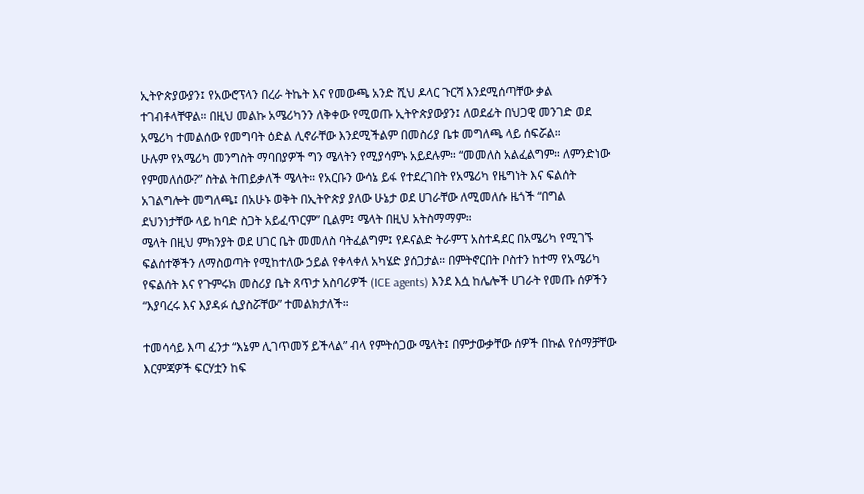ኢትዮጵያውያን፤ የአውሮፕላን በረራ ትኬት እና የመውጫ አንድ ሺህ ዶላር ጉርሻ እንደሚሰጣቸው ቃል ተገብቶላቸዋል። በዚህ መልኩ አሜሪካንን ለቅቀው የሚወጡ ኢትዮጵያውያን፤ ለወደፊት በህጋዊ መንገድ ወደ አሜሪካ ተመልሰው የመግባት ዕድል ሊኖራቸው እንደሚችልም በመስሪያ ቤቱ መግለጫ ላይ ሰፍሯል።
ሁሉም የአሜሪካ መንግስት ማባበያዎች ግን ሜላትን የሚያሳምኑ አይደሉም። “መመለስ አልፈልግም። ለምንድነው የምመለሰው?” ስትል ትጠይቃለች ሜላት። የአርቡን ውሳኔ ይፋ የተደረገበት የአሜሪካ የዜግነት እና ፍልሰት አገልግሎት መግለጫ፤ በአሁኑ ወቅት በኢትዮጵያ ያለው ሁኔታ ወደ ሀገራቸው ለሚመለሱ ዜጎች “በግል ደህንነታቸው ላይ ከባድ ስጋት አይፈጥርም” ቢልም፤ ሜላት በዚህ አትስማማም።
ሜላት በዚህ ምክንያት ወደ ሀገር ቤት መመለስ ባትፈልግም፤ የዶናልድ ትራምፕ አስተዳደር በአሜሪካ የሚገኙ ፍልሰተኞችን ለማስወጣት የሚከተለው ኃይል የቀላቀለ አካሄድ ያሰጋታል። በምትኖርበት ቦስተን ከተማ የአሜሪካ የፍልሰት እና የጉምሩክ መስሪያ ቤት ጸጥታ አስባሪዎች (ICE agents) እንደ እሷ ከሌሎች ሀገራት የመጡ ሰዎችን “እያባረሩ እና እያዳፉ ሲያስሯቸው” ተመልክታለች።

ተመሳሳይ እጣ ፈንታ “እኔም ሊገጥመኝ ይችላል” ብላ የምትሰጋው ሜላት፤ በምታውቃቸው ሰዎች በኩል የሰማቻቸው እርምጃዎች ፍርሃቷን ከፍ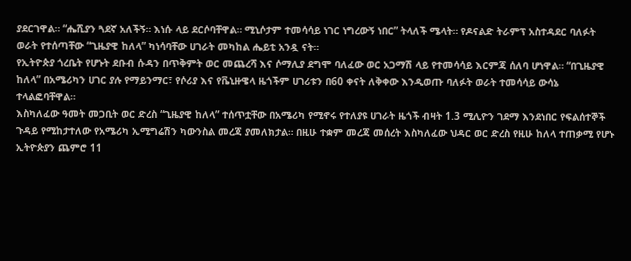ያደርገዋል። “ሔሺያን ጓደኛ አለችኝ። እነሱ ላይ ደርሶባቸዋል። ሚኒሶታም ተመሳሳይ ነገር ነግረውኝ ነበር” ትላለች ሜላት። የዶናልድ ትራምፕ አስተዳደር ባለፉት ወራት የተሰጣቸው “ጊዜያዊ ከለላ” ካነሳባቸው ሀገራት መካከል ሔይቲ አንዷ ናት።
የኢትዮጵያ ጎረቤት የሆኑት ደቡብ ሱዳን በጥቅምት ወር መጨረሻ እና ሶማሊያ ደግሞ ባለፈው ወር አጋማሽ ላይ የተመሳሳይ እርምጃ ሰለባ ሆነዋል። “በጊዜያዊ ከለላ” በአሜሪካን ሀገር ያሉ የማይንማር፣ የሶሪያ እና የቬኒዙዌላ ዜጎችም ሀገሪቱን በ60 ቀናት ለቅቀው እንዲወጡ ባለፉት ወራት ተመሳሳይ ውሳኔ ተላልፎባቸዋል።
እስካለፈው ዓመት መጋቢት ወር ድረስ “ጊዜያዊ ከለላ” ተሰጥቷቸው በአሜሪካ የሚኖሩ የተለያዩ ሀገራት ዜጎች ብዛት 1.3 ሚሊዮን ገደማ እንደነበር የፍልሰተኞች ጉዳይ የሚከታተለው የአሜሪካ ኢሚግሬሽን ካውንስል መረጃ ያመለክታል። በዚሁ ተቋም መረጃ መሰረት እስካለፈው ህዳር ወር ድረስ የዚሁ ከለላ ተጠቃሚ የሆኑ ኢትዮጵያን ጨምሮ 11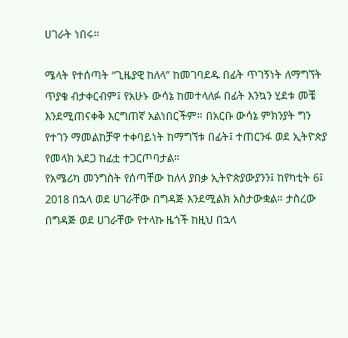ሀገራት ነበሩ።

ሜላት የተሰጣት “ጊዜያዊ ከለላ” ከመገባደዱ በፊት ጥገኝነት ለማግኘት ጥያቄ ብታቀርብም፤ የአሁኑ ውሳኔ ከመተላለፉ በፊት እንኳን ሂደቱ መቼ እንደሚጠናቀቅ እርግጠኛ አልነበርችም። በአርቡ ውሳኔ ምክንያት ግን የተገን ማመልከቻዋ ተቀባይነት ከማግኘቱ በፊት፤ ተጠርንፋ ወደ ኢትዮጵያ የመላክ አደጋ ከፊቷ ተጋርጦባታል።
የአሜሪካ መንግስት የሰጣቸው ከለላ ያበቃ ኢትዮጵያውያንን፤ ከየካቲት 6፤ 2018 በኋላ ወደ ሀገራቸው በግዳጅ እንደሚልክ አስታውቋል። ታስረው በግዳጅ ወደ ሀገራቸው የተላኩ ዜጎች ከዚህ በኋላ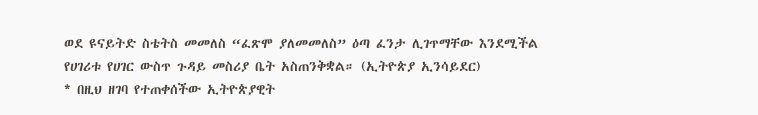ወደ ዩናይትድ ስቴትስ መመለስ “ፈጽሞ ያለመመለስ” ዕጣ ፈንታ ሊገጥማቸው እንደሚችል የሀገሪቱ የሀገር ውስጥ ጉዳይ መስሪያ ቤት አስጠንቅቋል። (ኢትዮጵያ ኢንሳይደር)
* በዚህ ዘገባ የተጠቀሰችው ኢትዮጵያዊት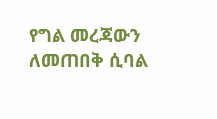የግል መረጃውን ለመጠበቅ ሲባል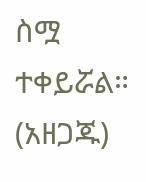ስሟ ተቀይሯል። (አዘጋጁ)